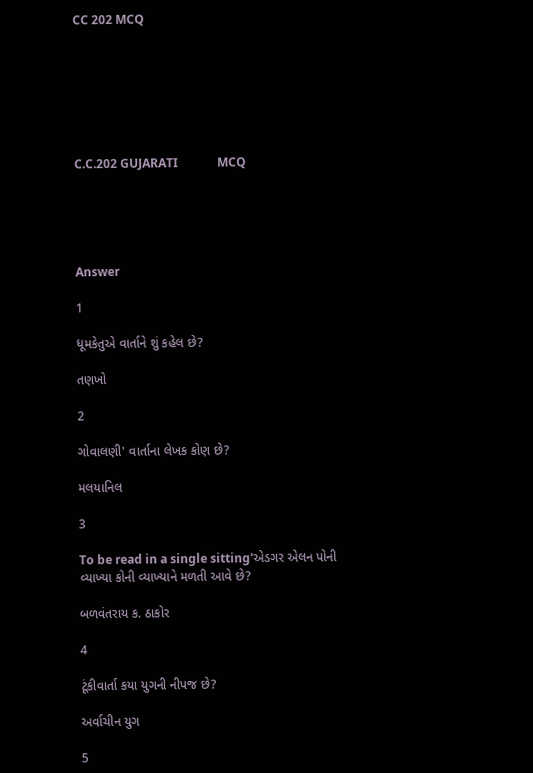CC 202 MCQ







C.C.202 GUJARATI             MCQ





Answer

1

ધૂમકેતુએ વાર્તાને શું કહેલ છે?

તણખો

2

ગોવાલણી' વાર્તાના લેખક કોણ છે?

મલયાનિલ

3

To be read in a single sitting'એડગર એલન પોની વ્યાખ્યા કોની વ્યાખ્યાને મળતી આવે છે?

બળવંતરાય ક. ઠાકોર

4

ટૂંકીવાર્તા કયા યુગની નીપજ છે?

અર્વાચીન યુગ

5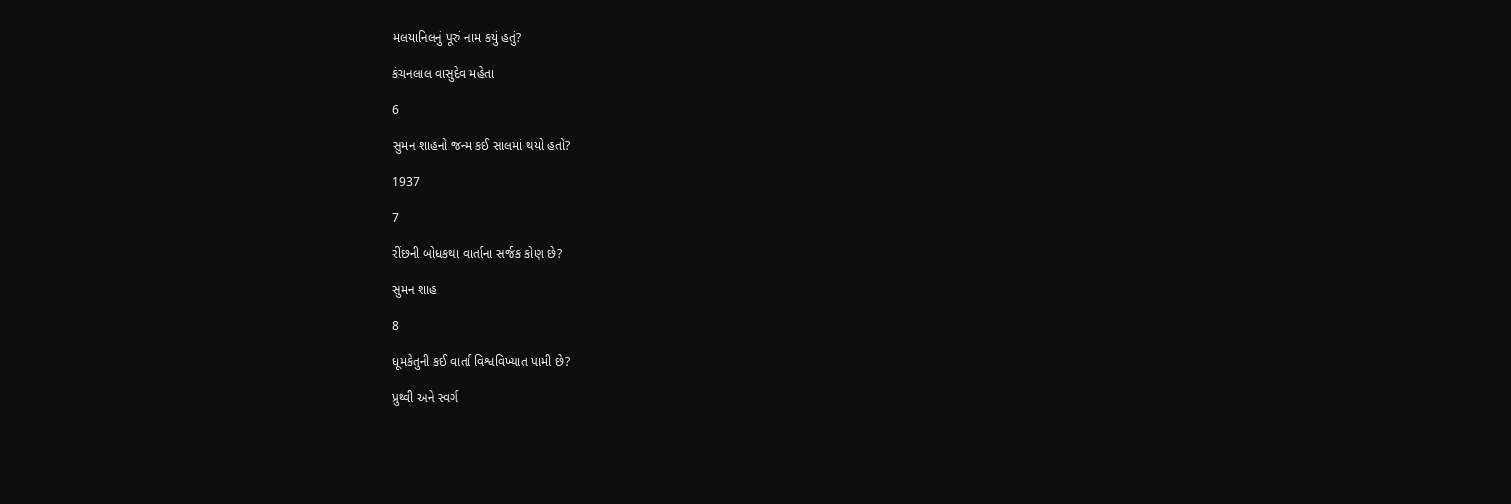મલયાનિલનું પૂરું નામ કયું હતું?

કંચનલાલ વાસુદેવ મહેતા

6

સુમન શાહનો જન્મ કઈ સાલમાં થયો હતો?

1937

7

રીંછની બોધકથા વાર્તાના સર્જક કોણ છે?

સુમન શાહ

8

ધૂમકેતુની કઈ વાર્તા વિશ્વવિખ્યાત પામી છે?

પ્રુથ્વી અને સ્વર્ગ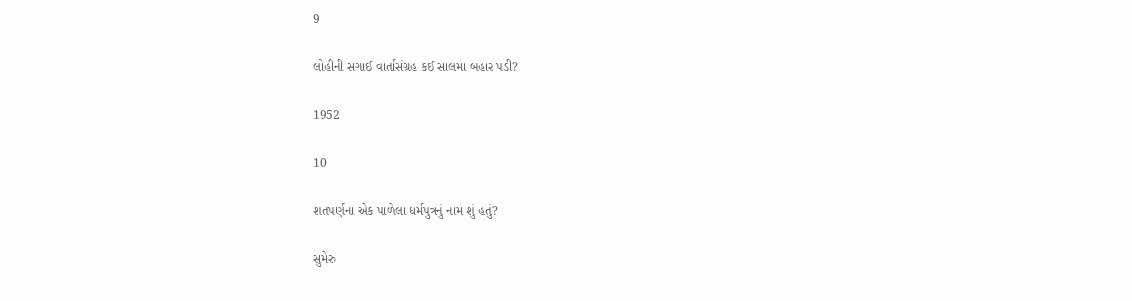9

લોહીની સગાઈ વાર્તાસંગ્રહ કઈ સાલમા બહાર પડી?

1952

10

શતપર્ણના એક પાળેલા ધર્મપુત્રનું નામ શું હતું?

સુમેરુ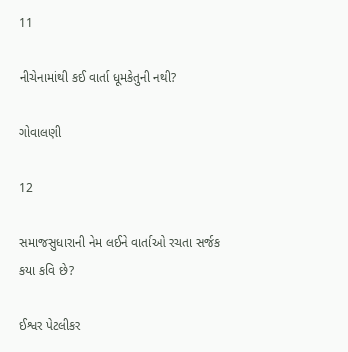11

નીચેનામાંથી કઈ વાર્તા ધૂમકેતુની નથી?

ગોવાલણી

12

સમાજસુધારાની નેમ લઈને વાર્તાઓ રચતા સર્જક કયા કવિ છે?

ઈશ્વર પેટલીકર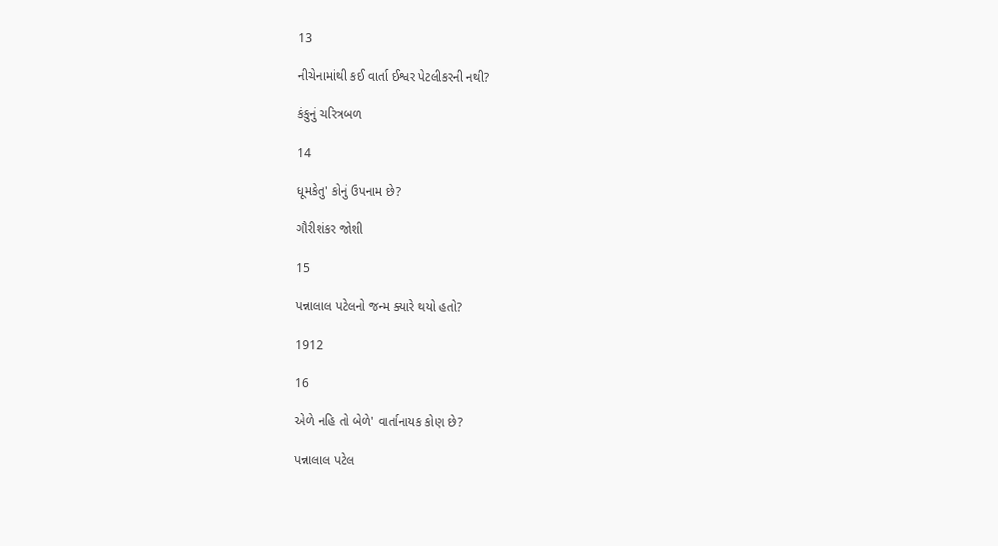13

નીચેનામાંથી કઈ વાર્તા ઈશ્વર પેટલીકરની નથી?

કંકુનું ચરિત્રબળ

14

ધૂમકેતુ' કોનું ઉપનામ છે?

ગૌરીશંકર જોશી

15

પન્નાલાલ પટેલનો જન્મ ક્યારે થયો હતો?

1912

16

એળે નહિ તો બેળે' વાર્તાનાયક કોણ છે?

પન્નાલાલ પટેલ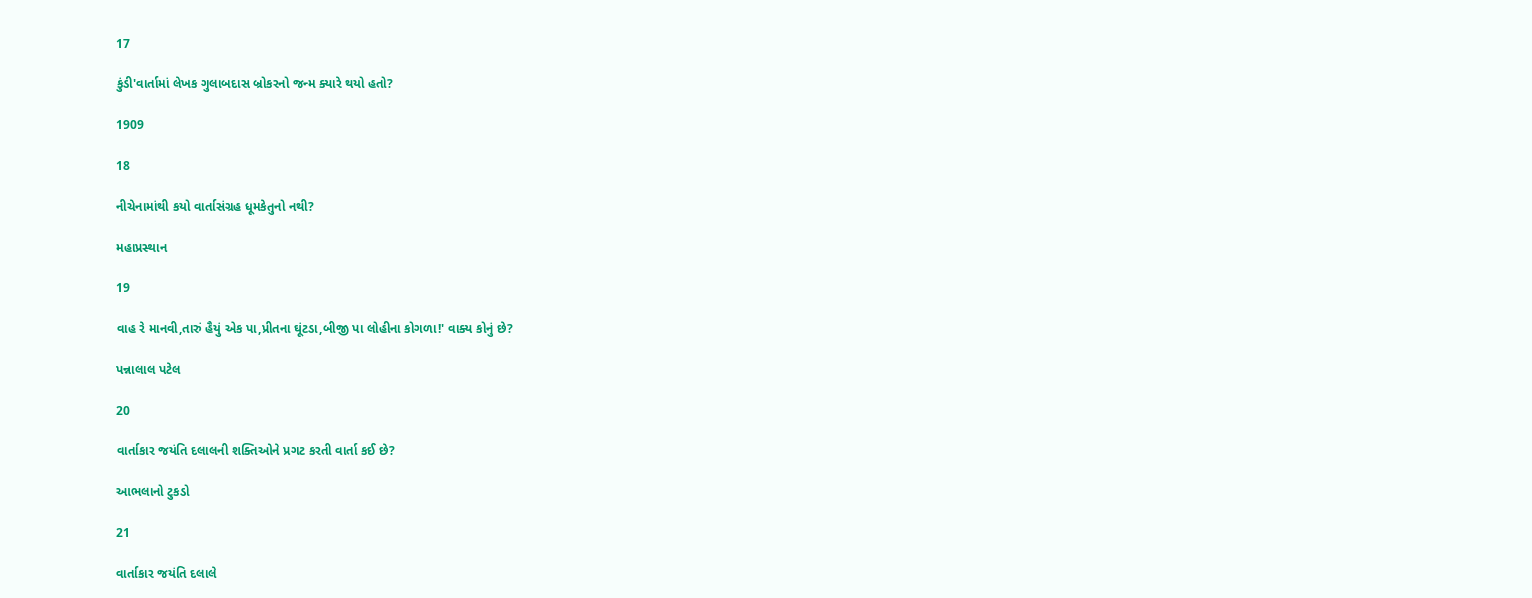17

કુંડી'વાર્તામાં લેખક ગુલાબદાસ બ્રોકરનો જન્મ ક્યારે થયો હતો?

1909

18

નીચેનામાંથી કયો વાર્તાસંગ્રહ ધૂમકેતુનો નથી?

મહાપ્રસ્થાન

19

વાહ રે માનવી,તારું હૈયું એક પા,પ્રીતના ઘૂંટડા,બીજી પા લોહીના કોગળા!' વાક્ય કોનું છે?

પન્નાલાલ પટેલ

20

વાર્તાકાર જયંતિ દલાલની શક્તિઓને પ્રગટ કરતી વાર્તા કઈ છે?

આભલાનો ટુકડો

21

વાર્તાકાર જયંતિ દલાલે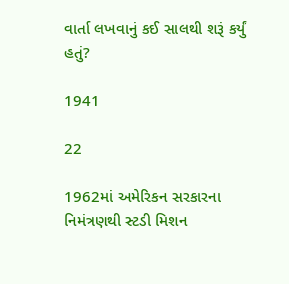વાર્તા લખવાનું કઈ સાલથી શરૂં કર્યું હતું?

1941

22

1962માં અમેરિકન સરકારના નિમંત્રણથી સ્ટડી મિશન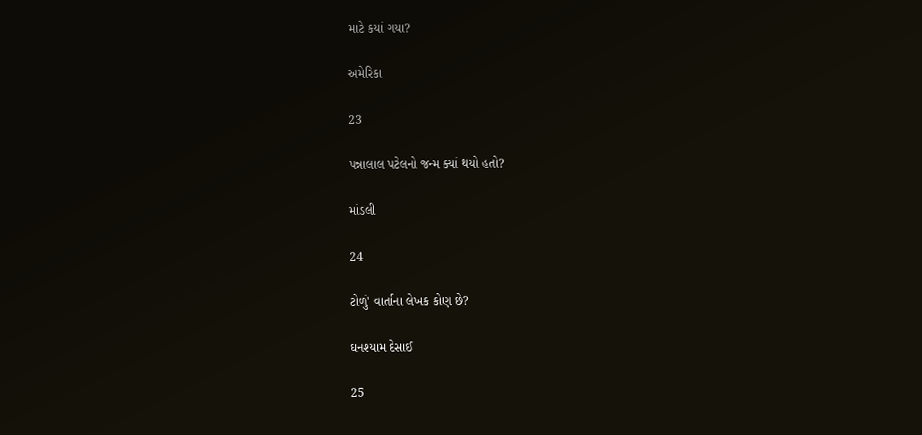માટે કયાં ગયા?

અમેરિકા

23

પન્નાલાલ પટેલનો જન્મ ક્યાં થયો હતો?

માંડલી

24

ટોળું' વાર્તાના લેખક કોણ છે?

ઘનશ્યામ દેસાઈ

25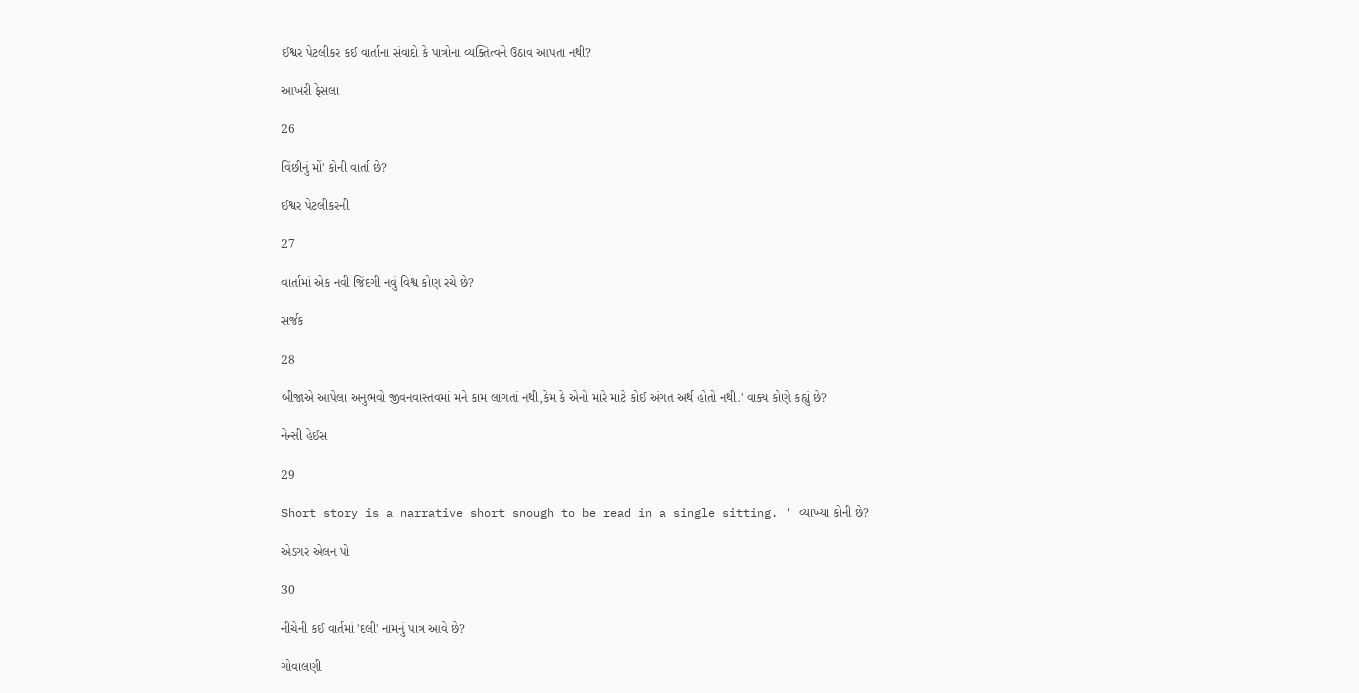ઈશ્વર પેટલીકર કઈ વાર્તાના સંવાદો કે પાત્રોના વ્યક્તિત્વને ઉઠાવ આપતા નથી?

આખરી ફેસલા

26

વિંછીનું મોં' કોની વાર્તા છે?

ઈશ્વર પેટલીકરની

27

વાર્તામાં એક નવી જિંદગી નવું વિશ્વ કોણ રચે છે?

સર્જક

28

બીજાએ આપેલા અનુભવો જીવનવાસ્તવમાં મને કામ લાગતાં નથી,કેમ કે એનો મારે માટે કોઈ અંગત અર્થ હોતો નથી.' વાક્ય કોણે કહ્યું છે?

નેન્સી હેઈસ

29

Short story is a narrative short snough to be read in a single sitting. ' વ્યાખ્યા કોની છે?

એડગર એલન પો

30

નીચેની કઈ વાર્તમાં 'દલી' નામનું પાત્ર આવે છે?

ગોવાલણી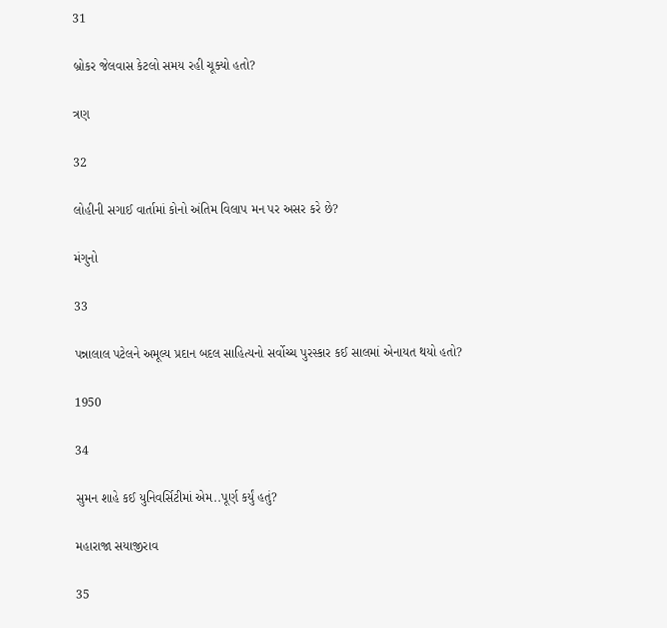31

બ્રોકર જેલવાસ કેટલો સમય રહી ચૂક્યો હતો?

ત્રણ

32

લોહીની સગાઈ વાર્તામાં કોનો અંતિમ વિલાપ મન પર અસર કરે છે?

મંગુનો

33

પન્નાલાલ પટેલને અમૂલ્ય પ્રદાન બદલ સાહિત્યનો સર્વોચ્ચ પુરસ્કાર કઈ સાલમાં એનાયત થયો હતો?

1950

34

સુમન શાહે કઈ યુનિવર્સિટીમાં એમ..પૂર્ણ કર્યું હતું?

મહારાજા સયાજીરાવ

35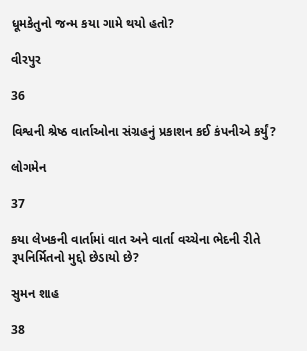ધૂમકેતુનો જન્મ કયા ગામે થયો હતો?

વીરપુર

36

વિશ્વની શ્રેષ્ઠ વાર્તાઓના સંગ્રહનું પ્રકાશન કઈ કંપનીએ કર્યું?

લોગમેન

37

કયા લેખકની વાર્તામાં વાત અને વાર્તા વચ્ચેના ભેદની રીતે રૂપનિર્મિતનો મુદ્દો છેડાયો છે?

સુમન શાહ

38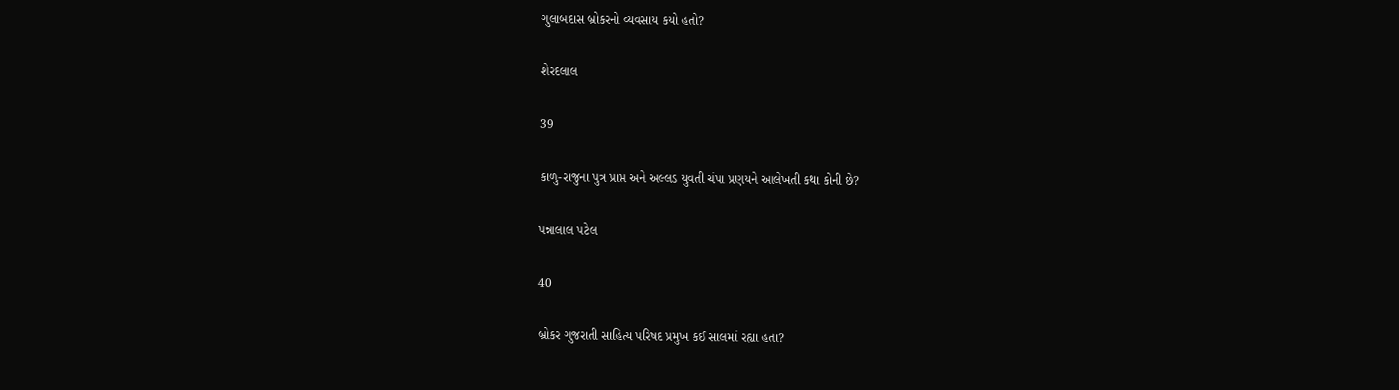ગુલાબદાસ બ્રોકરનો વ્યવસાય કયો હતો?

શેરદલાલ

39

કાળુ-રાજુના પુત્ર પ્રાપ્ત અને અલ્લડ યુવતી ચંપા પ્રણયને આલેખતી કથા કોની છે?

પન્નાલાલ પટેલ

40

બ્રોકર ગુજરાતી સાહિત્ય પરિષદ પ્રમુખ કઈ સાલમાં રહ્યા હતા?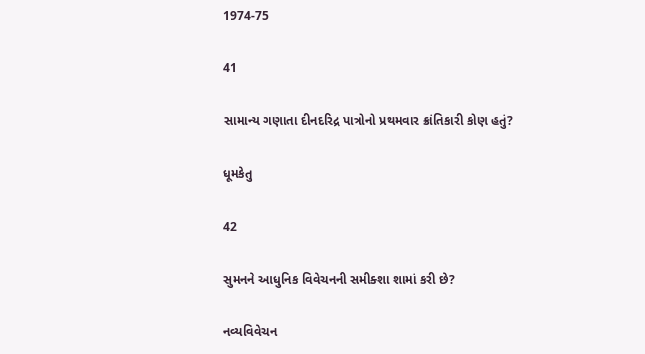1974-75

41

સામાન્ય ગણાતા દીનદરિદ્ર પાત્રોનો પ્રથમવાર ક્રાંતિકારી કોણ હતું?

ધૂમકેતુ

42

સુમનને આધુનિક વિવેચનની સમીક્શા શામાં કરી છે?

નવ્યવિવેચન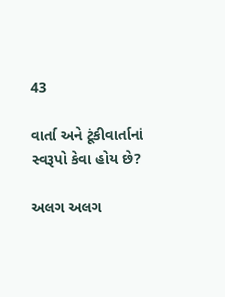43

વાર્તા અને ટૂંકીવાર્તાનાં સ્વરૂપો કેવા હોય છે?

અલગ અલગ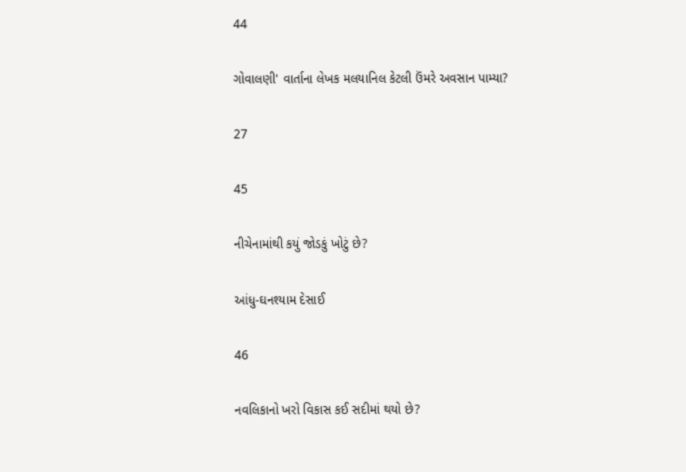44

ગોવાલણી' વાર્તાના લેખક મલયાનિલ કેટલી ઉંમરે અવસાન પામ્યા?

27

45

નીચેનામાંથી કયું જોડકું ખોટું છે?

આંધુ-ઘનશ્યામ દેસાઈ

46

નવલિકાનો ખરો વિકાસ કઈ સદીમાં થયો છે?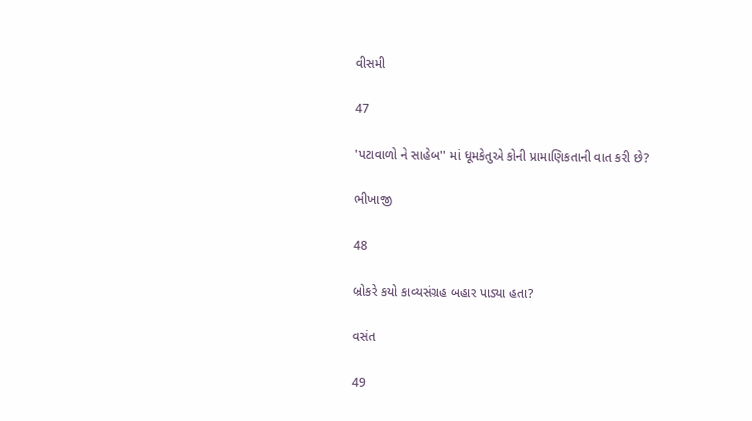વીસમી

47

'પટાવાળો ને સાહેબ'' માં ધૂમકેતુએ કોની પ્રામાણિકતાની વાત કરી છે?

ભીખાજી

48

બ્રોકરે કયો કાવ્યસંગ્રહ બહાર પાડ્યા હતા?

વસંત

49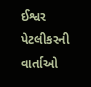ઈશ્વર પેટલીકરની વાર્તાઓ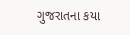ગુજરાતના કયા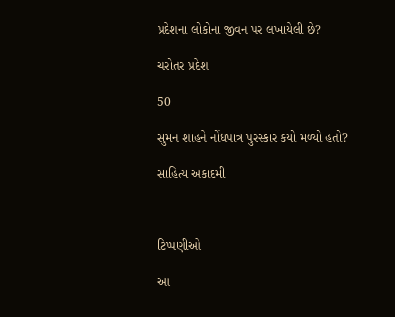પ્રદેશના લોકોના જીવન પર લખાયેલી છે?

ચરોતર પ્રદેશ

50

સુમન શાહને નોંધપાત્ર પુરસ્કાર કયો મળ્યો હતો?

સાહિત્ય અકાદમી



ટિપ્પણીઓ

આ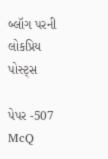બ્લૉગ પરની લોકપ્રિય પોસ્ટ્સ

પેપર -507 McQ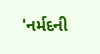'નર્મદની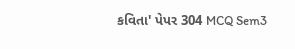કવિતા' પેપર 304 MCQ Sem3